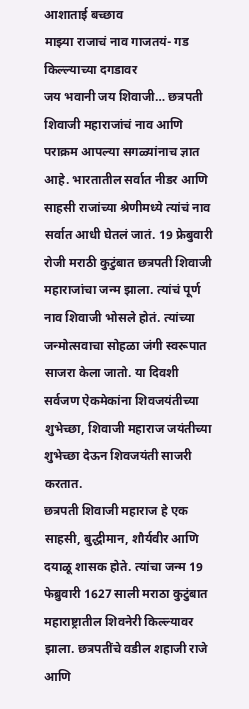आशाताई बच्छाव
माझ्या राजाचं नाव गाजतयं- गड किल्ल्याच्या दगडावर
जय भवानी जय शिवाजी… छत्रपती शिवाजी महाराजांचं नाव आणि पराक्रम आपल्या सगळ्यांनाच ज्ञात आहे. भारतातील सर्वात नीडर आणि साहसी राजांच्या श्रेणीमध्ये त्यांचं नाव सर्वात आधी घेतलं जातं. 19 फ्रेबुवारी रोजी मराठी कुटुंबात छत्रपती शिवाजी महाराजांचा जन्म झाला. त्यांचं पूर्ण नाव शिवाजी भोसले होतं. त्यांच्या जन्मोत्सवाचा सोहळा जंगी स्वरूपात साजरा केला जातो. या दिवशी सर्वजण ऐकमेकांना शिवजयंतीच्या शुभेच्छा, शिवाजी महाराज जयंतीच्या शुभेच्छा देऊन शिवजयंती साजरी करतात.
छत्रपती शिवाजी महाराज हे एक साहसी, बुद्धीमान, शौर्यवीर आणि दयाळू शासक होते. त्यांचा जन्म 19 फेब्रुवारी 1627 साली मराठा कुटुंबात महाराष्ट्रातील शिवनेरी किल्ल्यावर झाला. छत्रपतींचे वडील शहाजी राजे आणि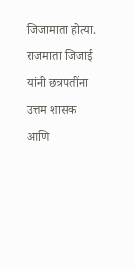जिजामाता होत्या. राजमाता जिजाई यांनी छत्रपतींना उत्तम शासक आणि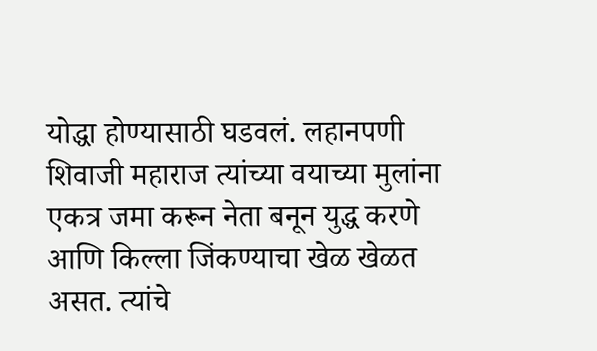योद्धा होण्यासाठी घडवलं. लहानपणी शिवाजी महाराज त्यांच्या वयाच्या मुलांना एकत्र जमा करून नेता बनून युद्ध करणे आणि किल्ला जिंकण्याचा खेळ खेळत असत. त्यांचे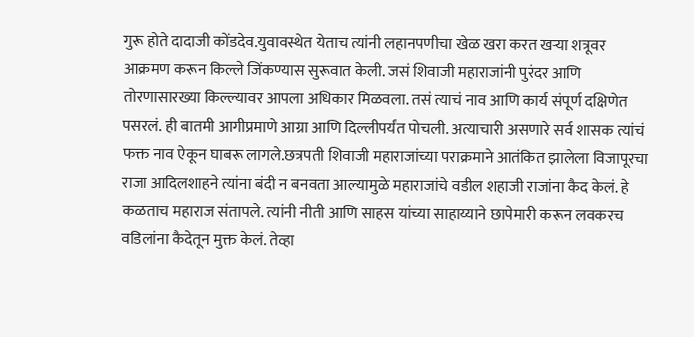गुरू होते दादाजी कोंडदेव.युवावस्थेत येताच त्यांनी लहानपणीचा खेळ खरा करत खऱ्या शत्रूवर आक्रमण करून किल्ले जिंकण्यास सुरूवात केली. जसं शिवाजी महाराजांनी पुरंदर आणि तोरणासारख्या किल्ल्यावर आपला अधिकार मिळवला. तसं त्याचं नाव आणि कार्य संपूर्ण दक्षिणेत पसरलं. ही बातमी आगीप्रमाणे आग्रा आणि दिल्लीपर्यंत पोचली. अत्याचारी असणारे सर्व शासक त्यांचं फक्त नाव ऐकून घाबरू लागले.छत्रपती शिवाजी महाराजांच्या पराक्रमाने आतंकित झालेला विजापूरचा राजा आदिलशाहने त्यांना बंदी न बनवता आल्यामुळे महाराजांचे वडील शहाजी राजांना कैद केलं. हे कळताच महाराज संतापले. त्यांनी नीती आणि साहस यांच्या साहाय्याने छापेमारी करून लवकरच वडिलांना कैदेतून मुक्त केलं. तेव्हा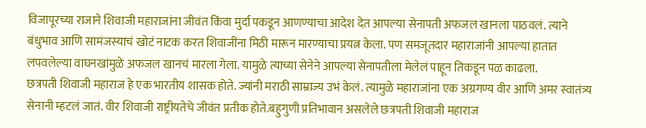विजापूरच्या राजाने शिवाजी महाराजांना जीवंत किंवा मुर्दा पकडून आणण्याचा आदेश देत आपल्या सेनापती अफजल खानला पाठवलं. त्याने बंधुभाव आणि सामंजस्याचं खोटं नाटक करत शिवाजींना मिठी मारून मारण्याचा प्रयत्न केला. पण समजूतदार महाराजांनी आपल्या हातात लपवलेल्या वाघनखांमुळे अफजल खानचं मारला गेला. यामुळे त्याच्या सेनेने आपल्या सेनापतीला मेलेलं पाहून तिकडून पळ काढला.
छत्रपती शिवाजी महाराज हे एक भारतीय शासक होते. ज्यांनी मराठी साम्राज्य उभं केलं. त्यामुळे महाराजांना एक अग्रगण्य वीर आणि अमर स्वातंत्र्य सेनानी म्हटलं जातं. वीर शिवाजी राष्ट्रीयतेचे जीवंत प्रतीक होते.बहुगुणी प्रतिभावान असलेले छत्रपती शिवाजी महाराज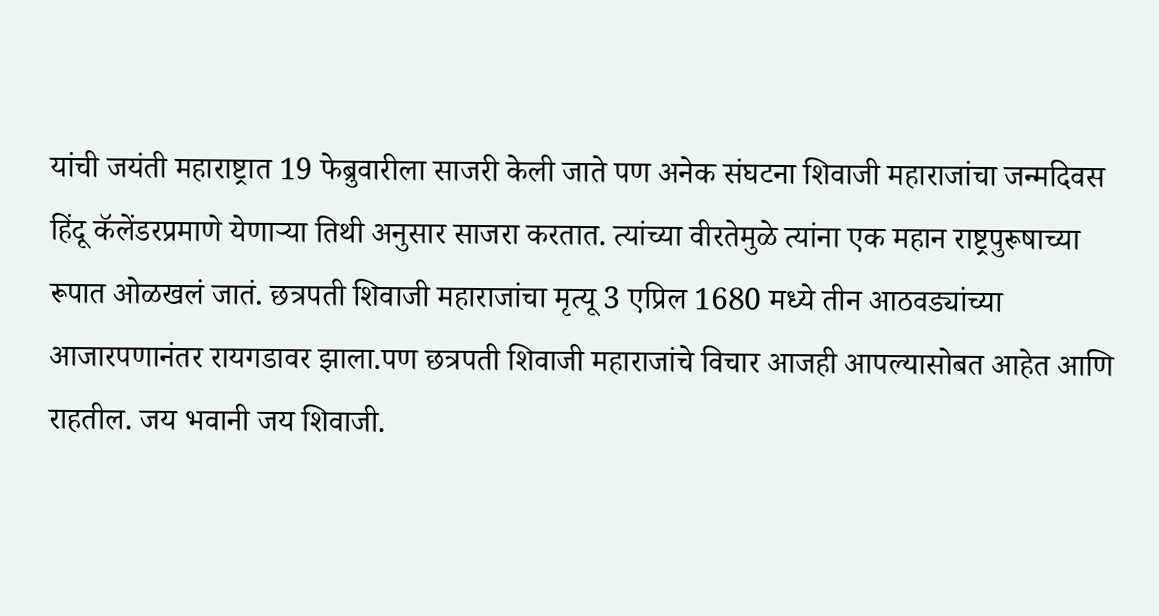यांची जयंती महाराष्ट्रात 19 फेब्रुवारीला साजरी केली जाते पण अनेक संघटना शिवाजी महाराजांचा जन्मदिवस हिंदू कॅलेंडरप्रमाणे येणाऱ्या तिथी अनुसार साजरा करतात. त्यांच्या वीरतेमुळे त्यांना एक महान राष्ट्रपुरूषाच्या रूपात ओळखलं जातं. छत्रपती शिवाजी महाराजांचा मृत्यू 3 एप्रिल 1680 मध्ये तीन आठवड्यांच्या आजारपणानंतर रायगडावर झाला.पण छत्रपती शिवाजी महाराजांचे विचार आजही आपल्यासोबत आहेत आणि राहतील. जय भवानी जय शिवाजी.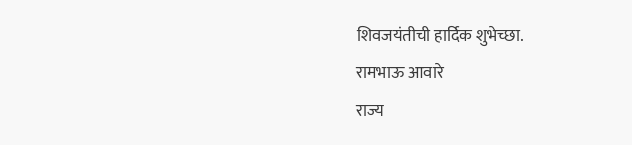शिवजयंतीची हार्दिक शुभेच्छा.
रामभाऊ आवारे
राज्य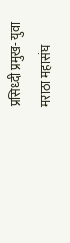प्रसिध्दी प्रमुख- युवा मराठा महासंघ